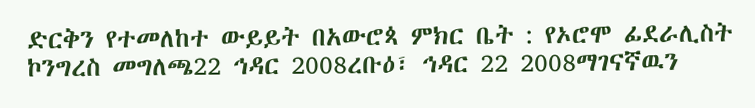ድርቅን የተመለከተ ውይይት በአውሮጳ ምክር ቤት : የኦሮሞ ፊደራሊስት ኮንግረስ መግለጫ22 ኅዳር 2008ረቡዕ፣ ኅዳር 22 2008ማገናኛዉን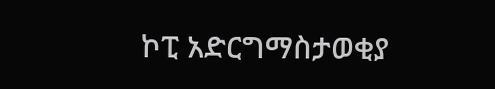ኮፒ አድርግማስታወቂያ